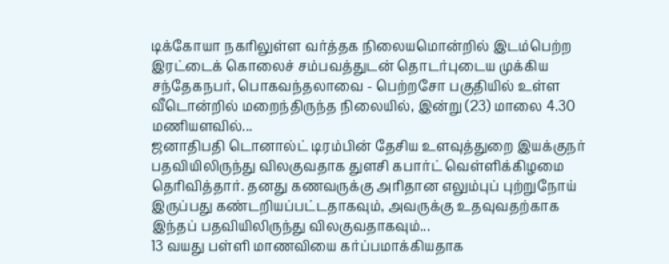டிக்கோயா நகரிலுள்ள வர்த்தக நிலையமொன்றில் இடம்பெற்ற இரட்டைக் கொலைச் சம்பவத்துடன் தொடர்புடைய முக்கிய சந்தேகநபர், பொகவந்தலாவை - பெற்றசோ பகுதியில் உள்ள வீடொன்றில் மறைந்திருந்த நிலையில், இன்று (23) மாலை 4.30 மணியளவில்...
ஜனாதிபதி டொனால்ட் டிரம்பின் தேசிய உளவுத்துறை இயக்குநர் பதவியிலிருந்து விலகுவதாக துளசி கபார்ட் வெள்ளிக்கிழமை தெரிவித்தார். தனது கணவருக்கு அரிதான எலும்புப் புற்றுநோய் இருப்பது கண்டறியப்பட்டதாகவும், அவருக்கு உதவுவதற்காக இந்தப் பதவியிலிருந்து விலகுவதாகவும்...
13 வயது பள்ளி மாணவியை கர்ப்பமாக்கியதாக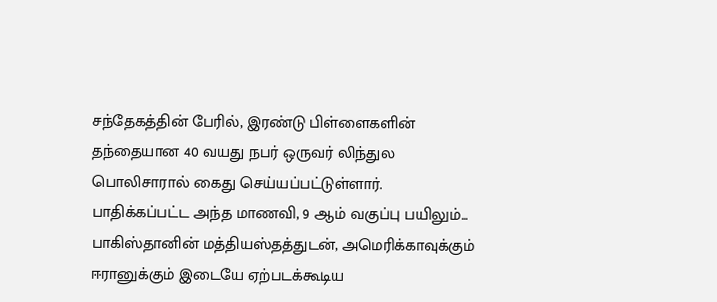சந்தேகத்தின் பேரில், இரண்டு பிள்ளைகளின் தந்தையான 40 வயது நபர் ஒருவர் லிந்துல பொலிசாரால் கைது செய்யப்பட்டுள்ளார்.
பாதிக்கப்பட்ட அந்த மாணவி, 9 ஆம் வகுப்பு பயிலும்...
பாகிஸ்தானின் மத்தியஸ்தத்துடன், அமெரிக்காவுக்கும் ஈரானுக்கும் இடையே ஏற்படக்கூடிய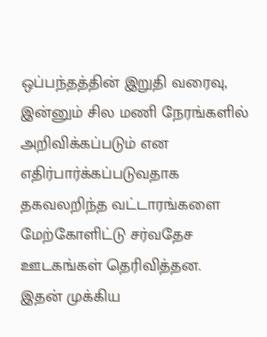ஒப்பந்தத்தின் இறுதி வரைவு, இன்னும் சில மணி நேரங்களில் அறிவிக்கப்படும் என எதிர்பார்க்கப்படுவதாக தகவலறிந்த வட்டாரங்களை மேற்கோளிட்டு சர்வதேச ஊடகங்கள் தெரிவித்தன.
இதன் முக்கிய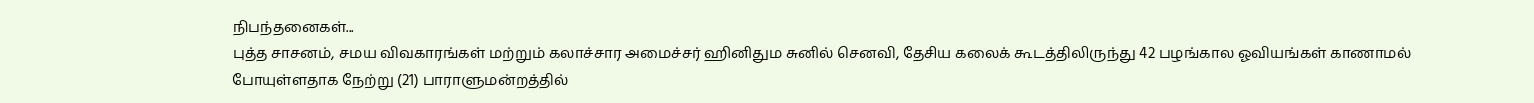நிபந்தனைகள்...
புத்த சாசனம், சமய விவகாரங்கள் மற்றும் கலாச்சார அமைச்சர் ஹினிதும சுனில் செனவி, தேசிய கலைக் கூடத்திலிருந்து 42 பழங்கால ஓவியங்கள் காணாமல் போயுள்ளதாக நேற்று (21) பாராளுமன்றத்தில்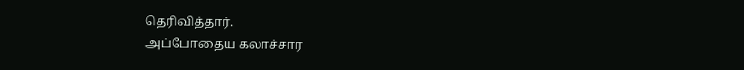தெரிவித்தார்.
அப்போதைய கலாச்சார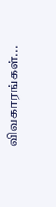விவகாரங்கள்...